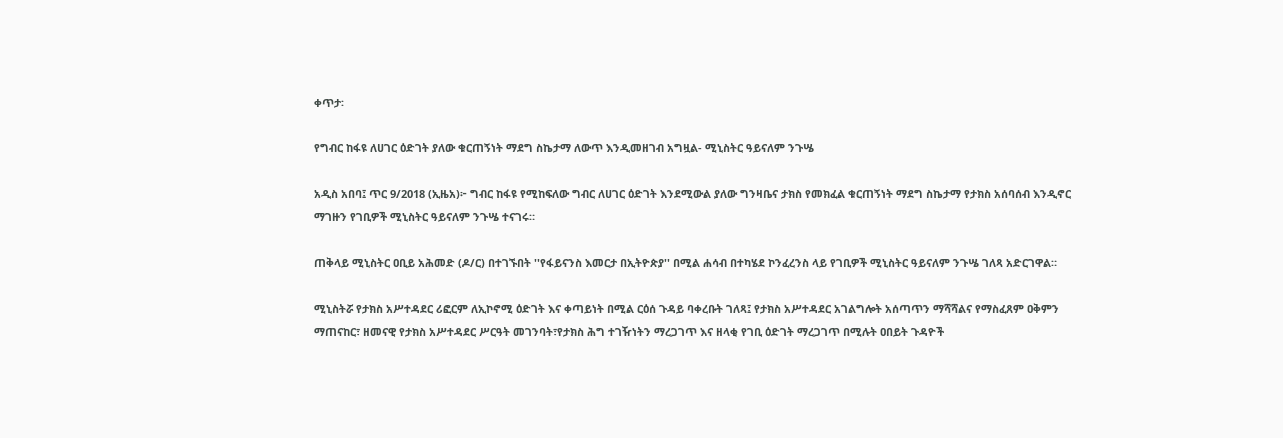ቀጥታ፡

የግብር ከፋዩ ለሀገር ዕድገት ያለው ቁርጠኝነት ማደግ ስኬታማ ለውጥ እንዲመዘገብ አግዟል- ሚኒስትር ዓይናለም ንጉሤ

አዲስ አበባ፤ ጥር 9/2018 (ኢዜአ)፦ ግብር ከፋዩ የሚከፍለው ግብር ለሀገር ዕድገት እንደሚውል ያለው ግንዛቤና ታክስ የመክፈል ቁርጠኝነት ማደግ ስኬታማ የታክስ አሰባሰብ እንዲኖር ማገዙን የገቢዎች ሚኒስትር ዓይናለም ንጉሤ ተናገሩ።

ጠቅላይ ሚኒስትር ዐቢይ አሕመድ (ዶ/ር) በተገኙበት ''የፋይናንስ እመርታ በኢትዮጵያ'' በሚል ሐሳብ በተካሄደ ኮንፈረንስ ላይ የገቢዎች ሚኒስትር ዓይናለም ንጉሤ ገለጻ አድርገዋል።

ሚኒስትሯ የታክስ አሥተዳደር ሪፎርም ለኢኮኖሚ ዕድገት እና ቀጣይነት በሚል ርዕሰ ጉዳይ ባቀረቡት ገለጻ፤ የታክስ አሥተዳደር አገልግሎት አሰጣጥን ማሻሻልና የማስፈጸም ዐቅምን ማጠናከር፣ ዘመናዊ የታክስ አሥተዳደር ሥርዓት መገንባት፣የታክስ ሕግ ተገዥነትን ማረጋገጥ እና ዘላቂ የገቢ ዕድገት ማረጋገጥ በሚሉት ዐበይት ጉዳዮች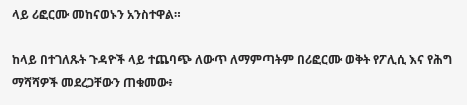ላይ ሪፎርሙ መከናወኑን አንስተዋል።

ከላይ በተገለጹት ጉዳዮች ላይ ተጨባጭ ለውጥ ለማምጣትም በሪፎርሙ ወቅት የፖሊሲ እና የሕግ ማሻሻዎች መደረጋቸውን ጠቁመው፥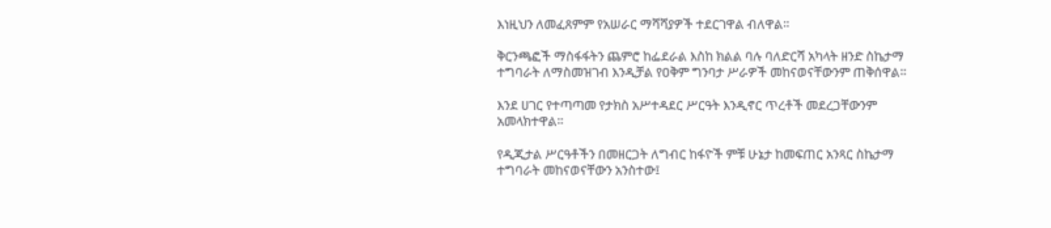እነዚህን ለመፈጸምም የአሠራር ማሻሻያዎች ተደርገዋል ብለዋል።

ቅርንጫፎች ማስፋፋትን ጨምሮ ከፌደራል እስከ ክልል ባሉ ባለድርሻ አካላት ዘንድ ስኬታማ ተግባራት ለማስመዝገብ እንዲቻል የዐቅም ግንባታ ሥራዎች መከናወናቸውንም ጠቅሰዋል።

እንደ ሀገር የተጣጣመ የታክስ አሥተዳደር ሥርዓት እንዲኖር ጥረቶች መደረጋቸውንም አመላክተዋል።

የዲጂታል ሥርዓቶችን በመዘርጋት ለግብር ከፋዮች ምቹ ሁኔታ ከመፍጠር አንጻር ስኬታማ ተግባራት መከናወናቸውን አንስተው፤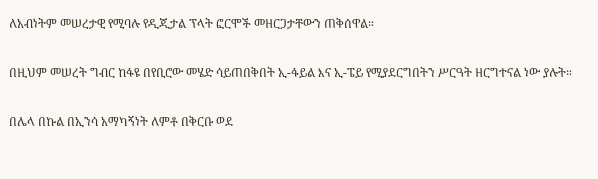ለአብነትም መሠረታዊ የሚባሉ የዲጂታል ፕላት ፎርሞች መዘርጋታቸውን ጠቅሰዋል።

በዚህም መሠረት ግብር ከፋዩ በየቢሮው መሄድ ሳይጠበቅበት ኢ-ፋይል እና ኢ-ፔይ የሚያደርግበትን ሥርዓት ዘርግተናል ነው ያሉት።

በሌላ በኩል በኢንሳ አማካኝነት ለምቶ በቅርቡ ወደ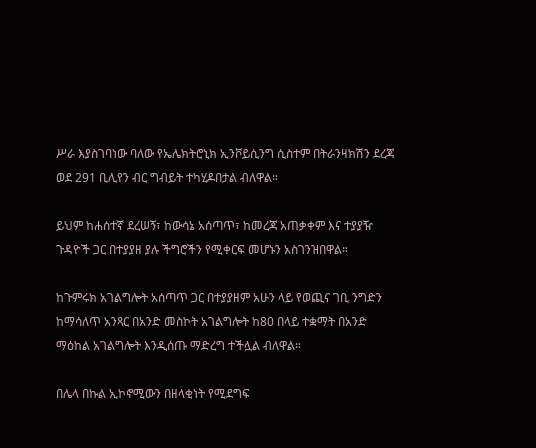ሥራ እያስገባነው ባለው የኤሌክትሮኒክ ኢንቮይሲንግ ሲስተም በትራንዛክሽን ደረጃ ወደ 291 ቢሊየን ብር ግብይት ተካሂዶበታል ብለዋል።

ይህም ከሐሰተኛ ደረሠኝ፣ ከውሳኔ አሰጣጥ፣ ከመረጃ አጠቃቀም እና ተያያዥ ጉዳዮች ጋር በተያያዘ ያሉ ችግሮችን የሚቀርፍ መሆኑን አስገንዝበዋል።

ከጉምሩክ አገልግሎት አሰጣጥ ጋር በተያያዘም አሁን ላይ የወጪና ገቢ ንግድን ከማሳለጥ አንጻር በአንድ መስኮት አገልግሎት ከ80 በላይ ተቋማት በአንድ ማዕከል አገልግሎት እንዲሰጡ ማድረግ ተችሏል ብለዋል።

በሌላ በኩል ኢኮኖሚውን በዘላቂነት የሚደግፍ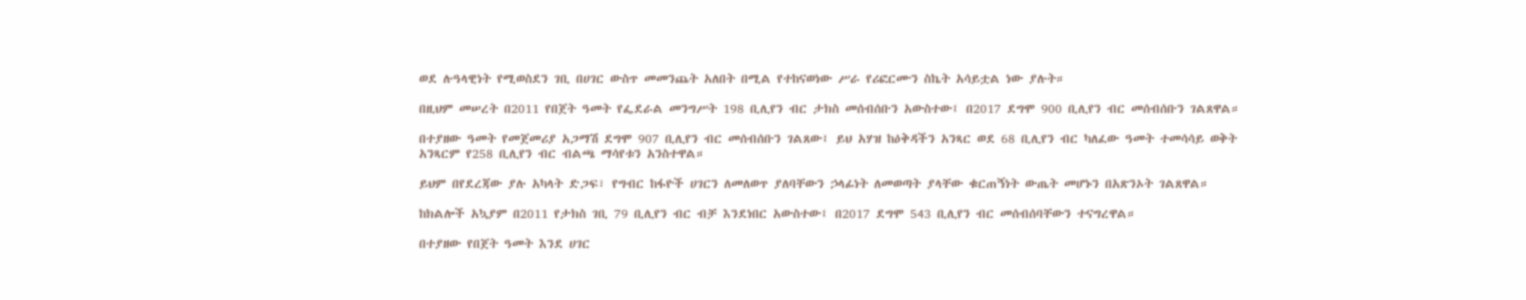ወደ ሉዓላዊነት የሚወስደን ገቢ በሀገር ውስጥ መመንጨት አለበት በሚል የተከናወነው ሥራ የሪፎርሙን ስኬት አሳይቷል ነው ያሉት።

በዚህም መሠረት በ2011 የበጀት ዓመት የፌደራል መንግሥት 198 ቢሊየን ብር ታክስ መሰብሰቡን አውስተው፤ በ2017 ደግሞ 900 ቢሊየን ብር መሰብሰቡን ገልጸዋል።

በተያዘው ዓመት የመጀመሪያ አጋማሽ ደግሞ 907 ቢሊየን ብር መሰብሰቡን ገልጸው፤ ይህ አሃዝ ከዕቅዳችን አንጻር ወደ 68 ቢሊየን ብር ካለፈው ዓመት ተመሳሳይ ወቅት አንጻርም የ258 ቢሊየን ብር ብልጫ ማሳየቱን አንስተዋል።

ይህም በየደረጃው ያሉ አካላት ድጋፍ፣ የግብር ከፋዮች ሀገርን ለመለወጥ ያለባቸውን ኃላፊነት ለመወጣት ያላቸው ቁርጠኝነት ውጤት መሆኑን በአጽንኦት ገልጸዋል።

ከክልሎች አኳያም በ2011 የታክስ ገቢ 79 ቢሊየን ብር ብቻ እንደነበር አውስተው፤ በ2017 ደግሞ 543 ቢሊየን ብር መሰብሰባቸውን ተናግረዋል።

በተያዘው የበጀት ዓመት እንደ ሀገር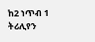ከ2 ነጥብ 1 ትሪሊየን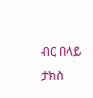ብር በላይ ታክስ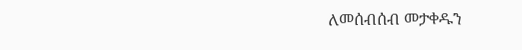ለመሰብሰብ መታቀዱን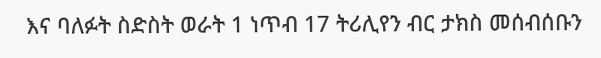እና ባለፉት ስድስት ወራት 1 ነጥብ 17 ትሪሊየን ብር ታክስ መሰብሰቡን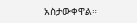አስታውቀዋል።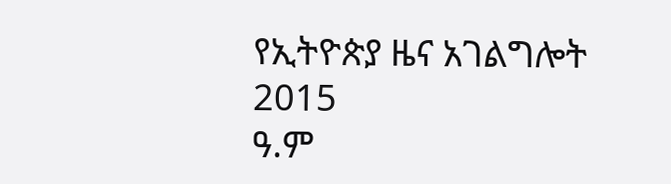የኢትዮጵያ ዜና አገልግሎት
2015
ዓ.ም